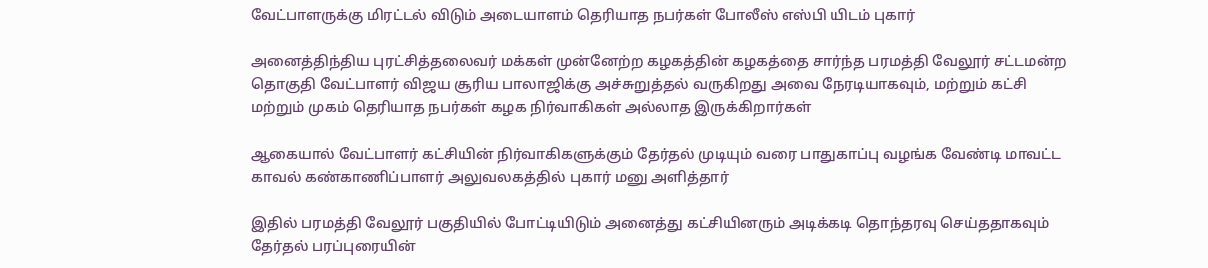வேட்பாளருக்கு மிரட்டல் விடும் அடையாளம் தெரியாத நபர்கள் போலீஸ் எஸ்பி யிடம் புகார்

அனைத்திந்திய புரட்சித்தலைவர் மக்கள் முன்னேற்ற கழகத்தின் கழகத்தை சார்ந்த பரமத்தி வேலூர் சட்டமன்ற தொகுதி வேட்பாளர் விஜய சூரிய பாலாஜிக்கு அச்சுறுத்தல் வருகிறது அவை நேரடியாகவும், மற்றும் கட்சி மற்றும் முகம் தெரியாத நபர்கள் கழக நிர்வாகிகள் அல்லாத இருக்கிறார்கள்

ஆகையால் வேட்பாளர் கட்சியின் நிர்வாகிகளுக்கும் தேர்தல் முடியும் வரை பாதுகாப்பு வழங்க வேண்டி மாவட்ட காவல் கண்காணிப்பாளர் அலுவலகத்தில் புகார் மனு அளித்தார்

இதில் பரமத்தி வேலூர் பகுதியில் போட்டியிடும் அனைத்து கட்சியினரும் அடிக்கடி தொந்தரவு செய்ததாகவும் தேர்தல் பரப்புரையின்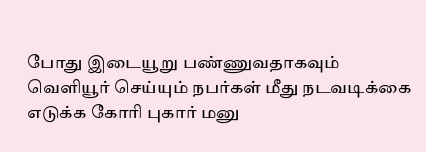போது இடையூறு பண்ணுவதாகவும் வெளியூர் செய்யும் நபர்கள் மீது நடவடிக்கை எடுக்க கோரி புகார் மனு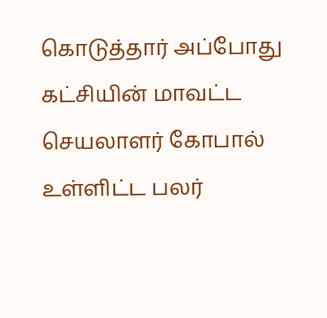கொடுத்தார் அப்போது கட்சியின் மாவட்ட செயலாளர் கோபால் உள்ளிட்ட பலர்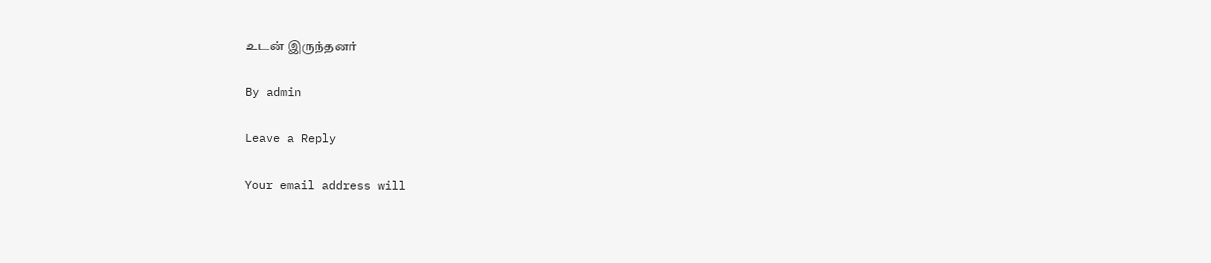உடன் இருந்தனர்

By admin

Leave a Reply

Your email address will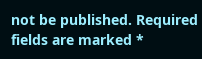not be published. Required fields are marked *